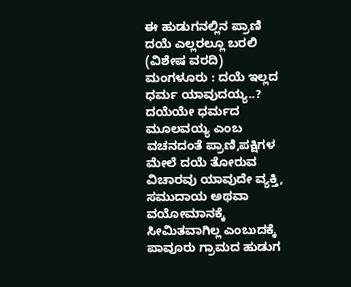ಈ ಹುಡುಗನಲ್ಲಿನ ಪ್ರಾಣಿ ದಯೆ ಎಲ್ಲರಲ್ಲೂ ಬರಲಿ (ವಿಶೇಷ ವರದಿ)
ಮಂಗಳೂರು : ದಯೆ ಇಲ್ಲದ ಧರ್ಮ ಯಾವುದಯ್ಯ..? ದಯೆಯೇ ಧರ್ಮದ ಮೂಲವಯ್ಯ ಎಂಬ ವಚನದಂತೆ ಪ್ರಾಣಿ,ಪಕ್ಷಿಗಳ ಮೇಲೆ ದಯೆ ತೋರುವ ವಿಚಾರವು ಯಾವುದೇ ವ್ಯಕ್ತಿ, ಸಮುದಾಯ ಅಥವಾ ವಯೋಮಾನಕ್ಕೆ ಸೀಮಿತವಾಗಿಲ್ಲ ಎಂಬುದಕ್ಕೆ ಪಾವೂರು ಗ್ರಾಮದ ಹುಡುಗ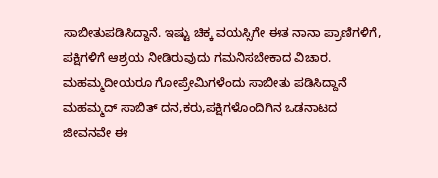ಸಾಬೀತುಪಡಿಸಿದ್ದಾನೆ. ಇಷ್ಟು ಚಿಕ್ಕ ವಯಸ್ಸಿಗೇ ಈತ ನಾನಾ ಪ್ರಾಣಿಗಳಿಗೆ, ಪಕ್ಷಿಗಳಿಗೆ ಆಶ್ರಯ ನೀಡಿರುವುದು ಗಮನಿಸಬೇಕಾದ ವಿಚಾರ.
ಮಹಮ್ಮದೀಯರೂ ಗೋಪ್ರೇಮಿಗಳೆಂದು ಸಾಬೀತು ಪಡಿಸಿದ್ದಾನೆ ಮಹಮ್ಮದ್ ಸಾಬಿತ್ ದನ,ಕರು,ಪಕ್ಷಿಗಳೊಂದಿಗಿನ ಒಡನಾಟದ ಜೀವನವೇ ಈ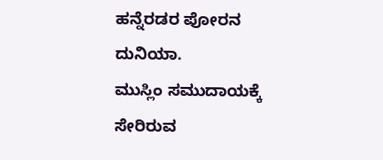ಹನ್ನೆರಡರ ಪೋರನ ದುನಿಯಾ.
ಮುಸ್ಲಿಂ ಸಮುದಾಯಕ್ಕೆ ಸೇರಿರುವ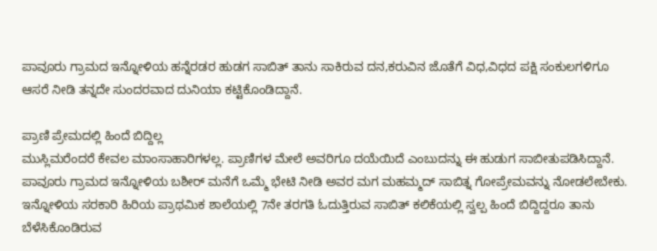ಪಾವೂರು ಗ್ರಾಮದ ಇನ್ನೋಳಿಯ ಹನ್ನೆರಡರ ಹುಡಗ ಸಾಬಿತ್ ತಾನು ಸಾಕಿರುವ ದನ,ಕರುವಿನ ಜೊತೆಗೆ ವಿಧ,ವಿಧದ ಪಕ್ಷಿ ಸಂಕುಲಗಳಿಗೂ ಆಸರೆ ನೀಡಿ ತನ್ನದೇ ಸುಂದರವಾದ ದುನಿಯಾ ಕಟ್ಟಿಕೊಂಡಿದ್ದಾನೆ.

ಪ್ರಾಣಿ ಪ್ರೇಮದಲ್ಲಿ ಹಿಂದೆ ಬಿದ್ದಿಲ್ಲ
ಮುಸ್ಲಿಮರೆಂದರೆ ಕೇವಲ ಮಾಂಸಾಹಾರಿಗಳಲ್ಲ. ಪ್ರಾಣಿಗಳ ಮೇಲೆ ಅವರಿಗೂ ದಯೆಯಿದೆ ಎಂಬುದನ್ನು ಈ ಹುಡುಗ ಸಾಬೀತುಪಡಿಸಿದ್ದಾನೆ. ಪಾವೂರು ಗ್ರಾಮದ ಇನ್ನೋಳಿಯ ಬಶೀರ್ ಮನೆಗೆ ಒಮ್ಮೆ ಭೇಟಿ ನೀಡಿ ಅವರ ಮಗ ಮಹಮ್ಮದ್ ಸಾಬಿತ್ನ ಗೋಪ್ರೇಮವನ್ನು ನೋಡಲೇಬೇಕು. ಇನ್ನೋಳಿಯ ಸರಕಾರಿ ಹಿರಿಯ ಪ್ರಾಥಮಿಕ ಶಾಲೆಯಲ್ಲಿ 7ನೇ ತರಗತಿ ಓದುತ್ತಿರುವ ಸಾಬಿತ್ ಕಲಿಕೆಯಲ್ಲಿ ಸ್ವಲ್ಪ ಹಿಂದೆ ಬಿದ್ದಿದ್ದರೂ ತಾನು ಬೆಳೆಸಿಕೊಂಡಿರುವ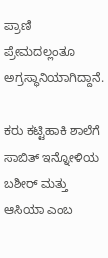ಪ್ರಾಣಿ ಪ್ರೇಮದಲ್ಲಂತೂ ಅಗ್ರಸ್ಥಾನಿಯಾಗಿದ್ದಾನೆ.

ಕರು ಕಟ್ಟಿಹಾಕಿ ಶಾಲೆಗೆ
ಸಾಬಿತ್ ಇನ್ನೋಳಿಯ ಬಶೀರ್ ಮತ್ತು ಆಸಿಯಾ ಎಂಬ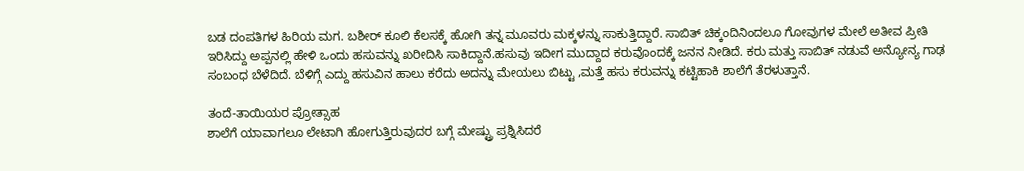ಬಡ ದಂಪತಿಗಳ ಹಿರಿಯ ಮಗ. ಬಶೀರ್ ಕೂಲಿ ಕೆಲಸಕ್ಕೆ ಹೋಗಿ ತನ್ನ ಮೂವರು ಮಕ್ಕಳನ್ನು ಸಾಕುತ್ತಿದ್ದಾರೆ. ಸಾಬಿತ್ ಚಿಕ್ಕಂದಿನಿಂದಲೂ ಗೋವುಗಳ ಮೇಲೆ ಅತೀವ ಪ್ರೀತಿ ಇರಿಸಿದ್ದು ಅಪ್ಪನಲ್ಲಿ ಹೇಳಿ ಒಂದು ಹಸುವನ್ನು ಖರೀದಿಸಿ ಸಾಕಿದ್ದಾನೆ.ಹಸುವು ಇದೀಗ ಮುದ್ದಾದ ಕರುವೊಂದಕ್ಕೆ ಜನನ ನೀಡಿದೆ. ಕರು ಮತ್ತು ಸಾಬಿತ್ ನಡುವೆ ಅನ್ಯೋನ್ಯ ಗಾಢ ಸಂಬಂಧ ಬೆಳೆದಿದೆ. ಬೆಳಿಗ್ಗೆ ಎದ್ದು ಹಸುವಿನ ಹಾಲು ಕರೆದು ಅದನ್ನು ಮೇಯಲು ಬಿಟ್ಟು ,ಮತ್ತೆ ಹಸು ಕರುವನ್ನು ಕಟ್ಟಿಹಾಕಿ ಶಾಲೆಗೆ ತೆರಳುತ್ತಾನೆ.

ತಂದೆ-ತಾಯಿಯರ ಪ್ರೋತ್ಸಾಹ
ಶಾಲೆಗೆ ಯಾವಾಗಲೂ ಲೇಟಾಗಿ ಹೋಗುತ್ತಿರುವುದರ ಬಗ್ಗೆ ಮೇಷ್ಟ್ರು ಪ್ರಶ್ನಿಸಿದರೆ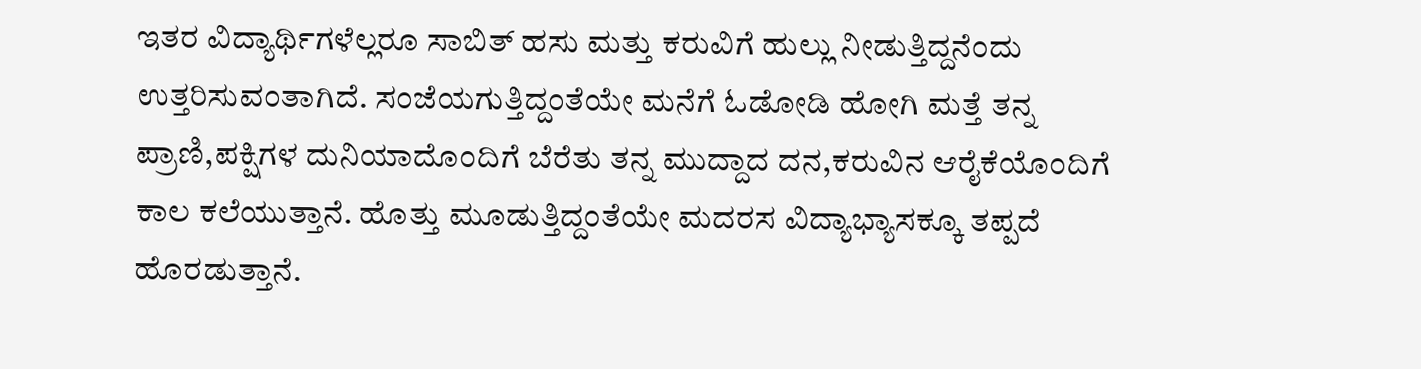ಇತರ ವಿದ್ಯಾರ್ಥಿಗಳೆಲ್ಲರೂ ಸಾಬಿತ್ ಹಸು ಮತ್ತು ಕರುವಿಗೆ ಹುಲ್ಲು ನೀಡುತ್ತಿದ್ದನೆಂದು ಉತ್ತರಿಸುವಂತಾಗಿದೆ. ಸಂಜೆಯಗುತ್ತಿದ್ದಂತೆಯೇ ಮನೆಗೆ ಓಡೋಡಿ ಹೋಗಿ ಮತ್ತೆ ತನ್ನ ಪ್ರಾಣಿ,ಪಕ್ಷಿಗಳ ದುನಿಯಾದೊಂದಿಗೆ ಬೆರೆತು ತನ್ನ ಮುದ್ದಾದ ದನ,ಕರುವಿನ ಆರೈಕೆಯೊಂದಿಗೆ ಕಾಲ ಕಲೆಯುತ್ತಾನೆ. ಹೊತ್ತು ಮೂಡುತ್ತಿದ್ದಂತೆಯೇ ಮದರಸ ವಿದ್ಯಾಭ್ಯಾಸಕ್ಕೂ ತಪ್ಪದೆ ಹೊರಡುತ್ತಾನೆ.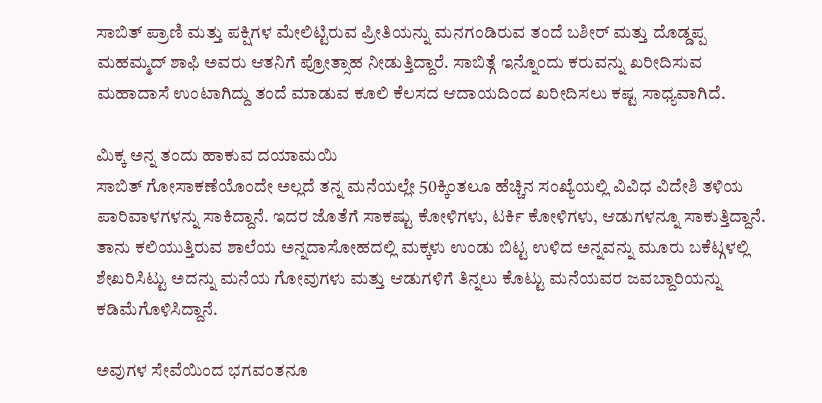ಸಾಬಿತ್ ಪ್ರಾಣಿ ಮತ್ತು ಪಕ್ಷಿಗಳ ಮೇಲಿಟ್ಟಿರುವ ಪ್ರೀತಿಯನ್ನು ಮನಗಂಡಿರುವ ತಂದೆ ಬಶೀರ್ ಮತ್ತು ದೊಡ್ಡಪ್ಪ ಮಹಮ್ಮದ್ ಶಾಫಿ ಅವರು ಆತನಿಗೆ ಪ್ರೋತ್ಸಾಹ ನೀಡುತ್ತಿದ್ದಾರೆ. ಸಾಬಿತ್ಗೆ ಇನ್ನೊಂದು ಕರುವನ್ನು ಖರೀದಿಸುವ ಮಹಾದಾಸೆ ಉಂಟಾಗಿದ್ದು ತಂದೆ ಮಾಡುವ ಕೂಲಿ ಕೆಲಸದ ಆದಾಯದಿಂದ ಖರೀದಿಸಲು ಕಷ್ಟ ಸಾಧ್ಯವಾಗಿದೆ.

ಮಿಕ್ಕ ಅನ್ನ ತಂದು ಹಾಕುವ ದಯಾಮಯಿ
ಸಾಬಿತ್ ಗೋಸಾಕಣೆಯೊಂದೇ ಅಲ್ಲದೆ ತನ್ನ ಮನೆಯಲ್ಲೇ 50ಕ್ಕಿಂತಲೂ ಹೆಚ್ಚಿನ ಸಂಖ್ಯೆಯಲ್ಲಿ ವಿವಿಧ ವಿದೇಶಿ ತಳಿಯ ಪಾರಿವಾಳಗಳನ್ನು ಸಾಕಿದ್ದಾನೆ. ಇದರ ಜೊತೆಗೆ ಸಾಕಷ್ಟು ಕೋಳಿಗಳು, ಟರ್ಕಿ ಕೋಳಿಗಳು, ಆಡುಗಳನ್ನೂ ಸಾಕುತ್ತಿದ್ದಾನೆ. ತಾನು ಕಲಿಯುತ್ತಿರುವ ಶಾಲೆಯ ಅನ್ನದಾಸೋಹದಲ್ಲಿ ಮಕ್ಕಳು ಉಂಡು ಬಿಟ್ಟ ಉಳಿದ ಅನ್ನವನ್ನು ಮೂರು ಬಕೆಟ್ಗಳಲ್ಲಿ ಶೇಖರಿಸಿಟ್ಟು ಅದನ್ನು ಮನೆಯ ಗೋವುಗಳು ಮತ್ತು ಆಡುಗಳಿಗೆ ತಿನ್ನಲು ಕೊಟ್ಟು ಮನೆಯವರ ಜವಬ್ದಾರಿಯನ್ನು ಕಡಿಮೆಗೊಳಿಸಿದ್ದಾನೆ.

ಅವುಗಳ ಸೇವೆಯಿಂದ ಭಗವಂತನೂ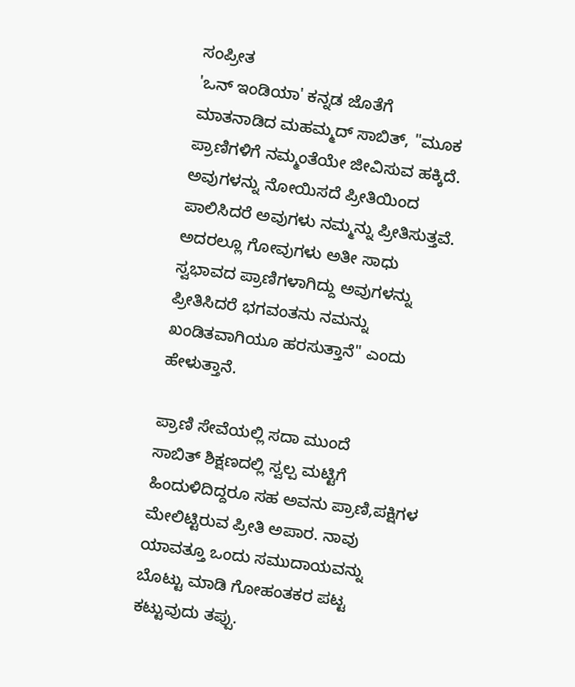ಸಂಪ್ರೀತ
'ಒನ್ ಇಂಡಿಯಾ' ಕನ್ನಡ ಜೊತೆಗೆ ಮಾತನಾಡಿದ ಮಹಮ್ಮದ್ ಸಾಬಿತ್, ''ಮೂಕ ಪ್ರಾಣಿಗಳಿಗೆ ನಮ್ಮಂತೆಯೇ ಜೀವಿಸುವ ಹಕ್ಕಿದೆ. ಅವುಗಳನ್ನು ನೋಯಿಸದೆ ಪ್ರೀತಿಯಿಂದ ಪಾಲಿಸಿದರೆ ಅವುಗಳು ನಮ್ಮನ್ನು ಪ್ರೀತಿಸುತ್ತವೆ. ಅದರಲ್ಲೂ ಗೋವುಗಳು ಅತೀ ಸಾಧು ಸ್ವಭಾವದ ಪ್ರಾಣಿಗಳಾಗಿದ್ದು ಅವುಗಳನ್ನು ಪ್ರೀತಿಸಿದರೆ ಭಗವಂತನು ನಮನ್ನು ಖಂಡಿತವಾಗಿಯೂ ಹರಸುತ್ತಾನೆ'' ಎಂದು ಹೇಳುತ್ತಾನೆ.

ಪ್ರಾಣಿ ಸೇವೆಯಲ್ಲಿ ಸದಾ ಮುಂದೆ
ಸಾಬಿತ್ ಶಿಕ್ಷಣದಲ್ಲಿ ಸ್ವಲ್ಪ ಮಟ್ಟಿಗೆ ಹಿಂದುಳಿದಿದ್ದರೂ ಸಹ ಅವನು ಪ್ರಾಣಿ,ಪಕ್ಷಿಗಳ ಮೇಲಿಟ್ಟಿರುವ ಪ್ರೀತಿ ಅಪಾರ. ನಾವು ಯಾವತ್ತೂ ಒಂದು ಸಮುದಾಯವನ್ನು ಬೊಟ್ಟು ಮಾಡಿ ಗೋಹಂತಕರ ಪಟ್ಟ ಕಟ್ಟುವುದು ತಪ್ಪು.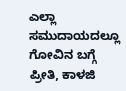ಎಲ್ಲಾ ಸಮುದಾಯದಲ್ಲೂ ಗೋವಿನ ಬಗ್ಗೆ ಪ್ರೀತಿ, ಕಾಳಜಿ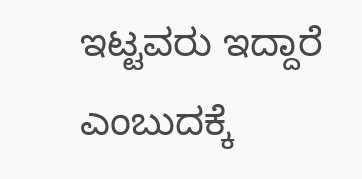ಇಟ್ಟವರು ಇದ್ದಾರೆ ಎಂಬುದಕ್ಕೆ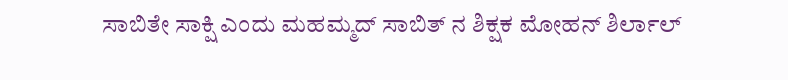ಸಾಬಿತೇ ಸಾಕ್ಷಿ ಎಂದು ಮಹಮ್ಮದ್ ಸಾಬಿತ್ ನ ಶಿಕ್ಷಕ ಮೋಹನ್ ಶಿರ್ಲಾಲ್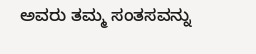ಅವರು ತಮ್ಮ ಸಂತಸವನ್ನು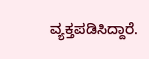ವ್ಯಕ್ತಪಡಿಸಿದ್ದಾರೆ.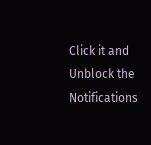Click it and Unblock the Notifications